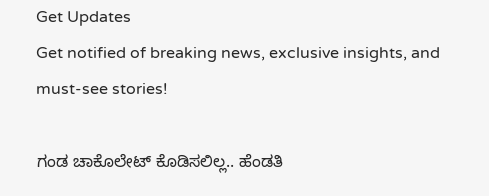Get Updates
Get notified of breaking news, exclusive insights, and must-see stories!

ಗಂಡ ಚಾಕೊಲೇಟ್ ಕೊಡಿಸಲಿಲ್ಲ.. ಹೆಂಡತಿ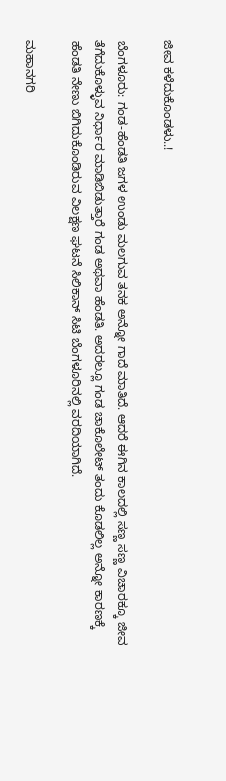ಜೀವ ಕಳೆದುಕೊಂಡಳು..!

ಬೆಂಗಳೂರು: ಗಂಡ-ಹೆಂಡತಿ ಜಗಳ ಉಂಡು ಮಲಗುವ ತನಕ ಅನ್ನೋ ಗಾದೆ ಮಾತಿದೆ. ಆದರೆ ಈಗಿನ ಕಾಲದಲ್ಲಿ ಸಣ್ಣ ಸಣ್ಣ ವಿಚಾರಕ್ಕೂ ಜೀವ ತೆಗೆದುಕೊಳ್ಳುವ ನಿರ್ಧಾರ ಮಾಡಿಬಿಡುತ್ತಾರೆ ಗಂಡ ಅಥವಾ ಹೆಂಡತಿ. ಅದರಲ್ಲೂ ಗಂಡ ಚಾಕೊಲೇಟ್ ತಂದು ಕೊಡಲಿಲ್ಲ ಅನ್ನೋ ಕಾರಣಕ್ಕೆ ಹೆಂಡತಿ ನೇಣು ಬಿಗಿದುಕೊಂಡಿರುವ ವಿಲಕ್ಷಣ ಘಟನೆ ಸಿಲಿಕಾನ್ ಸಿಟಿ ಬೆಂಗಳೂರಿನಲ್ಲಿ ವರದಿಯಾಗಿದೆ.

ಮಹಾನಗರಿ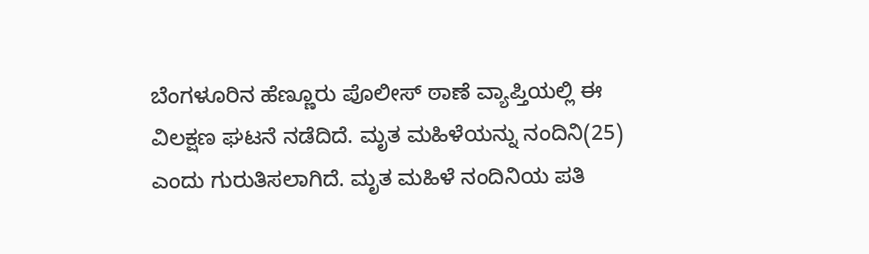ಬೆಂಗಳೂರಿನ ಹೆಣ್ಣೂರು ಪೊಲೀಸ್ ಠಾಣೆ ವ್ಯಾಪ್ತಿಯಲ್ಲಿ ಈ ವಿಲಕ್ಷಣ ಘಟನೆ ನಡೆದಿದೆ. ಮೃತ ಮಹಿಳೆಯನ್ನು ನಂದಿನಿ(25) ಎಂದು ಗುರುತಿಸಲಾಗಿದೆ. ಮೃತ ಮಹಿಳೆ ನಂದಿನಿಯ ಪತಿ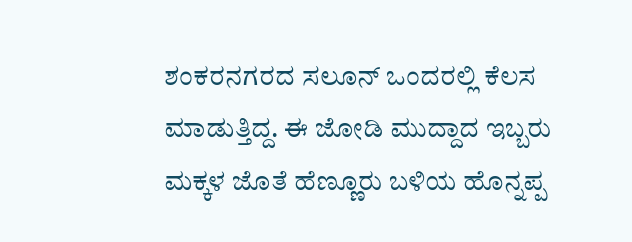ಶಂಕರನಗರದ ಸಲೂನ್‌ ಒಂದರಲ್ಲಿ ಕೆಲಸ ಮಾಡುತ್ತಿದ್ದ. ಈ ಜೋಡಿ ಮುದ್ದಾದ ಇಬ್ಬರು ಮಕ್ಕಳ ಜೊತೆ ಹೆಣ್ಣೂರು ಬಳಿಯ ಹೊನ್ನಪ್ಪ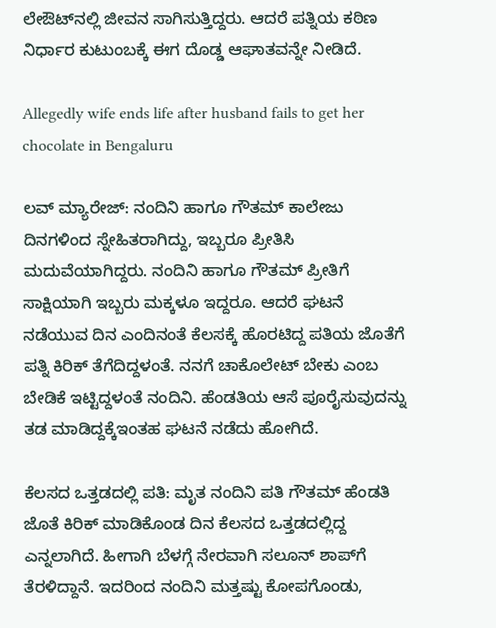ಲೇಔಟ್‌ನಲ್ಲಿ ಜೀವನ ಸಾಗಿಸುತ್ತಿದ್ದರು. ಆದರೆ ಪತ್ನಿಯ ಕಠಿಣ ನಿರ್ಧಾರ ಕುಟುಂಬಕ್ಕೆ ಈಗ ದೊಡ್ಡ ಆಘಾತವನ್ನೇ ನೀಡಿದೆ.

Allegedly wife ends life after husband fails to get her chocolate in Bengaluru

ಲವ್ ಮ್ಯಾರೇಜ್: ನಂದಿನಿ ಹಾಗೂ ಗೌತಮ್ ಕಾಲೇಜು ದಿನಗಳಿಂದ ಸ್ನೇಹಿತರಾಗಿದ್ದು, ಇಬ್ಬರೂ ಪ್ರೀತಿಸಿ ಮದುವೆಯಾಗಿದ್ದರು. ನಂದಿನಿ ಹಾಗೂ ಗೌತಮ್ ಪ್ರೀತಿಗೆ ಸಾಕ್ಷಿಯಾಗಿ ಇಬ್ಬರು ಮಕ್ಕಳೂ ಇದ್ದರೂ. ಆದರೆ ಘಟನೆ ನಡೆಯುವ ದಿನ ಎಂದಿನಂತೆ ಕೆಲಸಕ್ಕೆ ಹೊರಟಿದ್ದ ಪತಿಯ ಜೊತೆಗೆ ಪತ್ನಿ ಕಿರಿಕ್ ತೆಗೆದಿದ್ದಳಂತೆ. ನನಗೆ ಚಾಕೊಲೇಟ್ ಬೇಕು ಎಂಬ ಬೇಡಿಕೆ ಇಟ್ಟಿದ್ದಳಂತೆ ನಂದಿನಿ. ಹೆಂಡತಿಯ ಆಸೆ ಪೂರೈಸುವುದನ್ನು ತಡ ಮಾಡಿದ್ದಕ್ಕೆಇಂತಹ ಘಟನೆ ನಡೆದು ಹೋಗಿದೆ.

ಕೆಲಸದ ಒತ್ತಡದಲ್ಲಿ ಪತಿ: ಮೃತ ನಂದಿನಿ ಪತಿ ಗೌತಮ್ ಹೆಂಡತಿ ಜೊತೆ ಕಿರಿಕ್ ಮಾಡಿಕೊಂಡ ದಿನ ಕೆಲಸದ ಒತ್ತಡದಲ್ಲಿದ್ದ ಎನ್ನಲಾಗಿದೆ. ಹೀಗಾಗಿ ಬೆಳಗ್ಗೆ ನೇರವಾಗಿ ಸಲೂನ್ ಶಾಪ್‌ಗೆ ತೆರಳಿದ್ದಾನೆ. ಇದರಿಂದ ನಂದಿನಿ ಮತ್ತಷ್ಟು ಕೋಪಗೊಂಡು,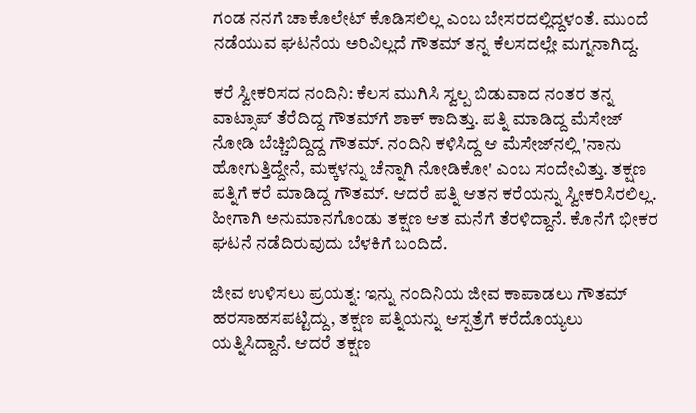ಗಂಡ ನನಗೆ ಚಾಕೊಲೇಟ್ ಕೊಡಿಸಲಿಲ್ಲ ಎಂಬ ಬೇಸರದಲ್ಲಿದ್ದಳಂತೆ. ಮುಂದೆ ನಡೆಯುವ ಘಟನೆಯ ಅರಿವಿಲ್ಲದೆ ಗೌತಮ್ ತನ್ನ ಕೆಲಸದಲ್ಲೇ ಮಗ್ನನಾಗಿದ್ದ.

ಕರೆ ಸ್ವೀಕರಿಸದ ನಂದಿನಿ: ಕೆಲಸ ಮುಗಿಸಿ ಸ್ವಲ್ಪ ಬಿಡುವಾದ ನಂತರ ತನ್ನ ವಾಟ್ಸಾಪ್ ತೆರೆದಿದ್ದ ಗೌತಮ್‌ಗೆ ಶಾಕ್ ಕಾದಿತ್ತು. ಪತ್ನಿ ಮಾಡಿದ್ದ ಮೆಸೇಜ್ ನೋಡಿ ಬೆಚ್ಚಿಬಿದ್ದಿದ್ದ ಗೌತಮ್. ನಂದಿನಿ ಕಳಿಸಿದ್ದ ಆ ಮೆಸೇಜ್‌ನಲ್ಲಿ 'ನಾನು ಹೋಗುತ್ತಿದ್ದೇನೆ, ಮಕ್ಕಳನ್ನು ಚೆನ್ನಾಗಿ ನೋಡಿಕೋ' ಎಂಬ ಸಂದೇವಿತ್ತು. ತಕ್ಷಣ ಪತ್ನಿಗೆ ಕರೆ ಮಾಡಿದ್ದ ಗೌತಮ್. ಆದರೆ ಪತ್ನಿ ಆತನ ಕರೆಯನ್ನು ಸ್ವೀಕರಿಸಿರಲಿಲ್ಲ. ಹೀಗಾಗಿ ಅನುಮಾನಗೊಂಡು ತಕ್ಷಣ ಆತ ಮನೆಗೆ ತೆರಳಿದ್ದಾನೆ. ಕೊನೆಗೆ ಭೀಕರ ಘಟನೆ ನಡೆದಿರುವುದು ಬೆಳಕಿಗೆ ಬಂದಿದೆ.

ಜೀವ ಉಳಿಸಲು ಪ್ರಯತ್ನ: ಇನ್ನು ನಂದಿನಿಯ ಜೀವ ಕಾಪಾಡಲು ಗೌತಮ್ ಹರಸಾಹಸಪಟ್ಟಿದ್ದು, ತಕ್ಷಣ ಪತ್ನಿಯನ್ನು ಆಸ್ಪತ್ರೆಗೆ ಕರೆದೊಯ್ಯಲು ಯತ್ನಿಸಿದ್ದಾನೆ. ಆದರೆ ತಕ್ಷಣ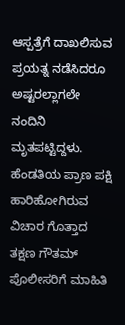ಆಸ್ಪತ್ರೆಗೆ ದಾಖಲಿಸುವ ಪ್ರಯತ್ನ ನಡೆಸಿದರೂ ಅಷ್ಟರಲ್ಲಾಗಲೇ ನಂದಿನಿ ಮೃತಪಟ್ಟಿದ್ದಳು. ಹೆಂಡತಿಯ ಪ್ರಾಣ ಪಕ್ಷಿ ಹಾರಿಹೋಗಿರುವ ವಿಚಾರ ಗೊತ್ತಾದ ತಕ್ಷಣ ಗೌತಮ್ ಪೊಲೀಸರಿಗೆ ಮಾಹಿತಿ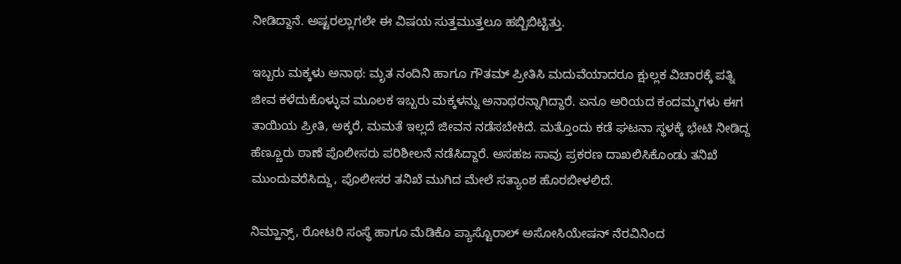ನೀಡಿದ್ದಾನೆ. ಅಷ್ಟರಲ್ಲಾಗಲೇ ಈ ವಿಷಯ ಸುತ್ತಮುತ್ತಲೂ ಹಬ್ಬಿಬಿಟ್ಟಿತ್ತು.

ಇಬ್ಬರು ಮಕ್ಕಳು ಅನಾಥ: ಮೃತ ನಂದಿನಿ ಹಾಗೂ ಗೌತಮ್ ಪ್ರೀತಿಸಿ ಮದುವೆಯಾದರೂ ಕ್ಷುಲ್ಲಕ ವಿಚಾರಕ್ಕೆ ಪತ್ನಿ ಜೀವ ಕಳೆದುಕೊಳ್ಳುವ ಮೂಲಕ ಇಬ್ಬರು ಮಕ್ಕಳನ್ನು ಅನಾಥರನ್ನಾಗಿದ್ದಾರೆ. ಏನೂ ಅರಿಯದ ಕಂದಮ್ಮಗಳು ಈಗ ತಾಯಿಯ ಪ್ರೀತಿ, ಅಕ್ಕರೆ, ಮಮತೆ ಇಲ್ಲದೆ ಜೀವನ ನಡೆಸಬೇಕಿದೆ. ಮತ್ತೊಂದು ಕಡೆ ಘಟನಾ ಸ್ಥಳಕ್ಕೆ ಭೇಟಿ ನೀಡಿದ್ದ ಹೆಣ್ಣೂರು ಠಾಣೆ ಪೊಲೀಸರು ಪರಿಶೀಲನೆ ನಡೆಸಿದ್ದಾರೆ. ಅಸಹಜ ಸಾವು ಪ್ರಕರಣ ದಾಖಲಿಸಿಕೊಂಡು ತನಿಖೆ ಮುಂದುವರೆಸಿದ್ದು, ಪೊಲೀಸರ ತನಿಖೆ ಮುಗಿದ ಮೇಲೆ ಸತ್ಯಾಂಶ ಹೊರಬೀಳಲಿದೆ.

ನಿಮ್ಹಾನ್ಸ್, ರೋಟರಿ ಸಂಸ್ಥೆ ಹಾಗೂ ಮೆಡಿಕೊ ಪ್ಯಾಸ್ಟೊರಾಲ್ ಅಸೋಸಿಯೇಷನ್ ನೆರವಿನಿಂದ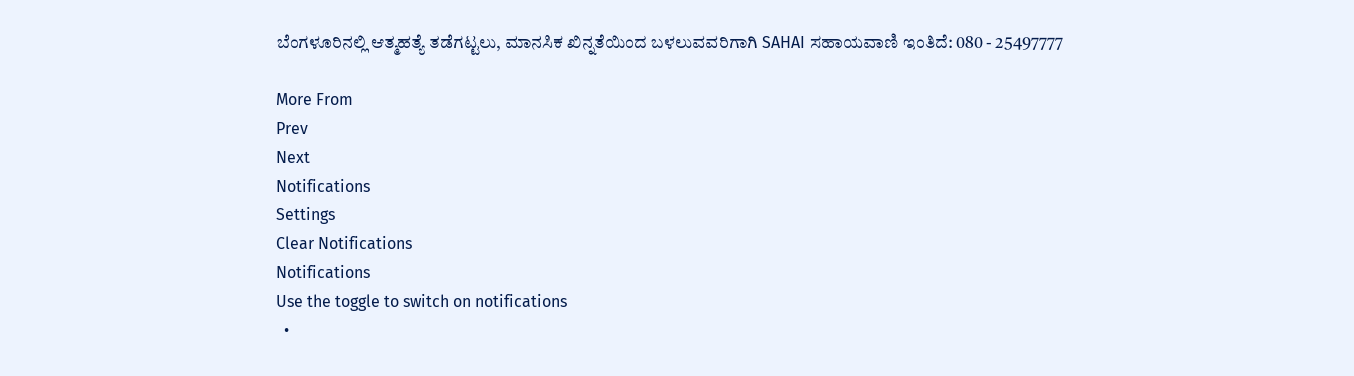ಬೆಂಗಳೂರಿನಲ್ಲಿ ಆತ್ಮಹತ್ಯೆ ತಡೆಗಟ್ಟಲು, ಮಾನಸಿಕ ಖಿನ್ನತೆಯಿಂದ ಬಳಲುವವರಿಗಾಗಿ SAHAI ಸಹಾಯವಾಣಿ ಇಂತಿದೆ: 080 - 25497777

More From
Prev
Next
Notifications
Settings
Clear Notifications
Notifications
Use the toggle to switch on notifications
  •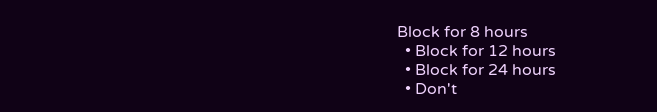Block for 8 hours
  • Block for 12 hours
  • Block for 24 hours
  • Don't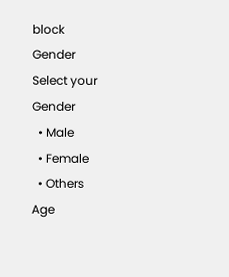block
Gender
Select your Gender
  • Male
  • Female
  • Others
Age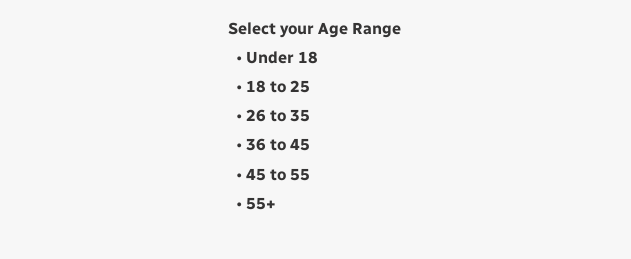Select your Age Range
  • Under 18
  • 18 to 25
  • 26 to 35
  • 36 to 45
  • 45 to 55
  • 55+